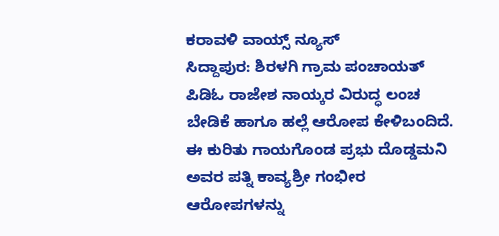ಕರಾವಳಿ ವಾಯ್ಸ್ ನ್ಯೂಸ್
ಸಿದ್ದಾಪುರ: ಶಿರಳಗಿ ಗ್ರಾಮ ಪಂಚಾಯತ್ ಪಿಡಿಓ ರಾಜೇಶ ನಾಯ್ಕರ ವಿರುದ್ಧ ಲಂಚ ಬೇಡಿಕೆ ಹಾಗೂ ಹಲ್ಲೆ ಆರೋಪ ಕೇಳಿಬಂದಿದೆ. ಈ ಕುರಿತು ಗಾಯಗೊಂಡ ಪ್ರಭು ದೊಡ್ಡಮನಿ ಅವರ ಪತ್ನಿ ಕಾವ್ಯಶ್ರೀ ಗಂಭೀರ ಆರೋಪಗಳನ್ನು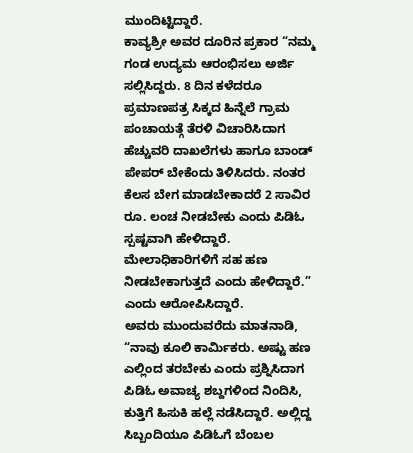ಮುಂದಿಟ್ಟಿದ್ದಾರೆ.
ಕಾವ್ಯಶ್ರೀ ಅವರ ದೂರಿನ ಪ್ರಕಾರ “ನಮ್ಮ ಗಂಡ ಉದ್ಯಮ ಆರಂಭಿಸಲು ಅರ್ಜಿ ಸಲ್ಲಿಸಿದ್ದರು. 8 ದಿನ ಕಳೆದರೂ ಪ್ರಮಾಣಪತ್ರ ಸಿಕ್ಕದ ಹಿನ್ನೆಲೆ ಗ್ರಾಮ ಪಂಚಾಯತ್ಗೆ ತೆರಳಿ ವಿಚಾರಿಸಿದಾಗ ಹೆಚ್ಚುವರಿ ದಾಖಲೆಗಳು ಹಾಗೂ ಬಾಂಡ್ ಪೇಪರ್ ಬೇಕೆಂದು ತಿಳಿಸಿದರು. ನಂತರ ಕೆಲಸ ಬೇಗ ಮಾಡಬೇಕಾದರೆ 2 ಸಾವಿರ ರೂ. ಲಂಚ ನೀಡಬೇಕು ಎಂದು ಪಿಡಿಓ ಸ್ಪಷ್ಟವಾಗಿ ಹೇಳಿದ್ದಾರೆ. ಮೇಲಾಧಿಕಾರಿಗಳಿಗೆ ಸಹ ಹಣ ನೀಡಬೇಕಾಗುತ್ತದೆ ಎಂದು ಹೇಳಿದ್ದಾರೆ.” ಎಂದು ಆರೋಪಿಸಿದ್ದಾರೆ.
ಅವರು ಮುಂದುವರೆದು ಮಾತನಾಡಿ, “ನಾವು ಕೂಲಿ ಕಾರ್ಮಿಕರು. ಅಷ್ಟು ಹಣ ಎಲ್ಲಿಂದ ತರಬೇಕು ಎಂದು ಪ್ರಶ್ನಿಸಿದಾಗ ಪಿಡಿಓ ಅವಾಚ್ಯ ಶಬ್ದಗಳಿಂದ ನಿಂದಿಸಿ, ಕುತ್ತಿಗೆ ಹಿಸುಕಿ ಹಲ್ಲೆ ನಡೆಸಿದ್ದಾರೆ. ಅಲ್ಲಿದ್ದ ಸಿಬ್ಬಂದಿಯೂ ಪಿಡಿಓಗೆ ಬೆಂಬಲ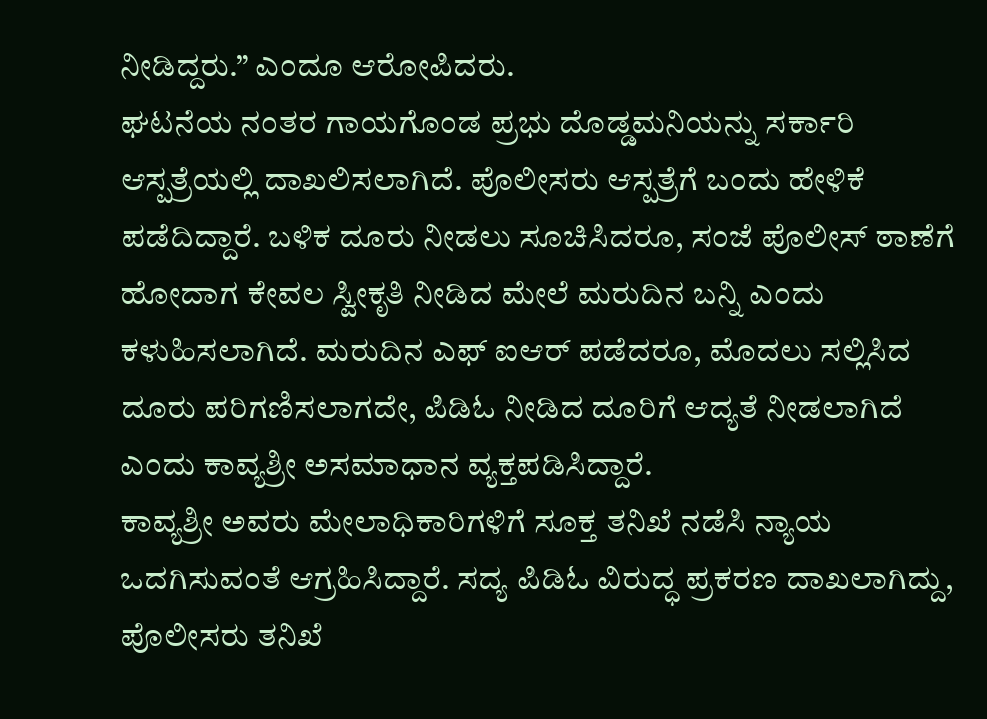ನೀಡಿದ್ದರು.” ಎಂದೂ ಆರೋಪಿದರು.
ಘಟನೆಯ ನಂತರ ಗಾಯಗೊಂಡ ಪ್ರಭು ದೊಡ್ಡಮನಿಯನ್ನು ಸರ್ಕಾರಿ ಆಸ್ಪತ್ರೆಯಲ್ಲಿ ದಾಖಲಿಸಲಾಗಿದೆ. ಪೊಲೀಸರು ಆಸ್ಪತ್ರೆಗೆ ಬಂದು ಹೇಳಿಕೆ ಪಡೆದಿದ್ದಾರೆ. ಬಳಿಕ ದೂರು ನೀಡಲು ಸೂಚಿಸಿದರೂ, ಸಂಜೆ ಪೊಲೀಸ್ ಠಾಣೆಗೆ ಹೋದಾಗ ಕೇವಲ ಸ್ವೀಕೃತಿ ನೀಡಿದ ಮೇಲೆ ಮರುದಿನ ಬನ್ನಿ ಎಂದು ಕಳುಹಿಸಲಾಗಿದೆ. ಮರುದಿನ ಎಫ್ ಐಆರ್ ಪಡೆದರೂ, ಮೊದಲು ಸಲ್ಲಿಸಿದ ದೂರು ಪರಿಗಣಿಸಲಾಗದೇ, ಪಿಡಿಓ ನೀಡಿದ ದೂರಿಗೆ ಆದ್ಯತೆ ನೀಡಲಾಗಿದೆ ಎಂದು ಕಾವ್ಯಶ್ರೀ ಅಸಮಾಧಾನ ವ್ಯಕ್ತಪಡಿಸಿದ್ದಾರೆ.
ಕಾವ್ಯಶ್ರೀ ಅವರು ಮೇಲಾಧಿಕಾರಿಗಳಿಗೆ ಸೂಕ್ತ ತನಿಖೆ ನಡೆಸಿ ನ್ಯಾಯ ಒದಗಿಸುವಂತೆ ಆಗ್ರಹಿಸಿದ್ದಾರೆ. ಸದ್ಯ ಪಿಡಿಓ ವಿರುದ್ಧ ಪ್ರಕರಣ ದಾಖಲಾಗಿದ್ದು, ಪೊಲೀಸರು ತನಿಖೆ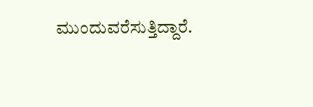ಮುಂದುವರೆಸುತ್ತಿದ್ದಾರೆ.